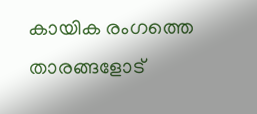കായിക രംഗത്തെ താരങ്ങളോട്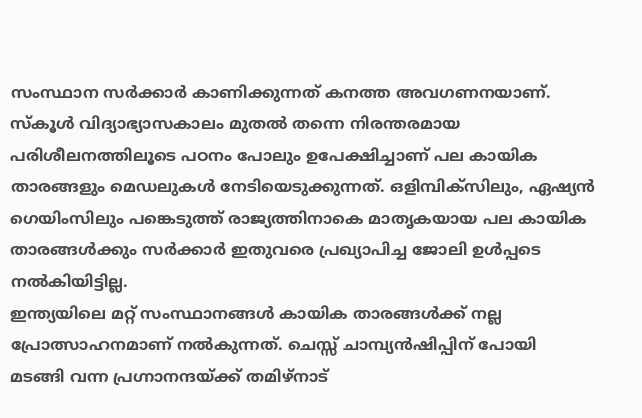സംസ്ഥാന സർക്കാർ കാണിക്കുന്നത് കനത്ത അവഗണനയാണ്. സ്കൂൾ വിദ്യാഭ്യാസകാലം മുതൽ തന്നെ നിരന്തരമായ പരിശീലനത്തിലൂടെ പഠനം പോലും ഉപേക്ഷിച്ചാണ് പല കായിക താരങ്ങളും മെഡലുകൾ നേടിയെടുക്കുന്നത്. ഒളിമ്പിക്സിലും, ഏഷ്യൻ ഗെയിംസിലും പങ്കെടുത്ത് രാജ്യത്തിനാകെ മാതൃകയായ പല കായിക താരങ്ങൾക്കും സർക്കാർ ഇതുവരെ പ്രഖ്യാപിച്ച ജോലി ഉൾപ്പടെ നൽകിയിട്ടില്ല.
ഇന്ത്യയിലെ മറ്റ് സംസ്ഥാനങ്ങൾ കായിക താരങ്ങൾക്ക് നല്ല പ്രോത്സാഹനമാണ് നൽകുന്നത്. ചെസ്സ് ചാമ്പ്യൻഷിപ്പിന് പോയി മടങ്ങി വന്ന പ്രഗ്നാനന്ദയ്ക്ക് തമിഴ്നാട്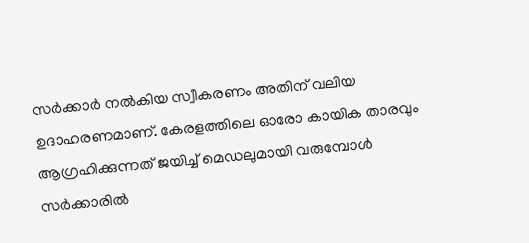സർക്കാർ നൽകിയ സ്വീകരണം അതിന് വലിയ ഉദാഹരണമാണ്. കേരളത്തിലെ ഓരോ കായിക താരവും ആഗ്രഹിക്കുന്നത് ജയിച്ച് മെഡലുമായി വരുമ്പോൾ സർക്കാരിൽ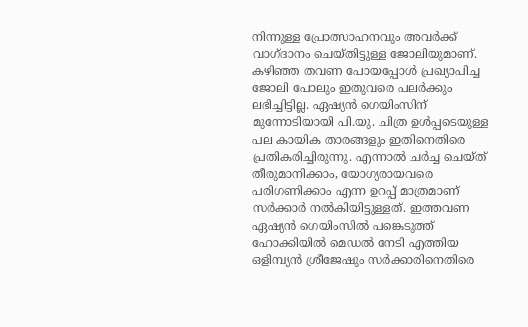നിന്നുള്ള പ്രോത്സാഹനവും അവർക്ക് വാഗ്ദാനം ചെയ്തിട്ടുള്ള ജോലിയുമാണ്.
കഴിഞ്ഞ തവണ പോയപ്പോൾ പ്രഖ്യാപിച്ച ജോലി പോലും ഇതുവരെ പലർക്കും ലഭിച്ചിട്ടില്ല. ഏഷ്യൻ ഗെയിംസിന് മുന്നോടിയായി പി.യു. ചിത്ര ഉൾപ്പടെയുള്ള പല കായിക താരങ്ങളും ഇതിനെതിരെ പ്രതികരിച്ചിരുന്നു. എന്നാൽ ചർച്ച ചെയ്ത് തീരുമാനിക്കാം, യോഗ്യരായവരെ പരിഗണിക്കാം എന്ന ഉറപ്പ് മാത്രമാണ് സർക്കാർ നൽകിയിട്ടുള്ളത്. ഇത്തവണ ഏഷ്യൻ ഗെയിംസിൽ പങ്കെടുത്ത് ഹോക്കിയിൽ മെഡൽ നേടി എത്തിയ ഒളിമ്പ്യൻ ശ്രീജേഷും സർക്കാരിനെതിരെ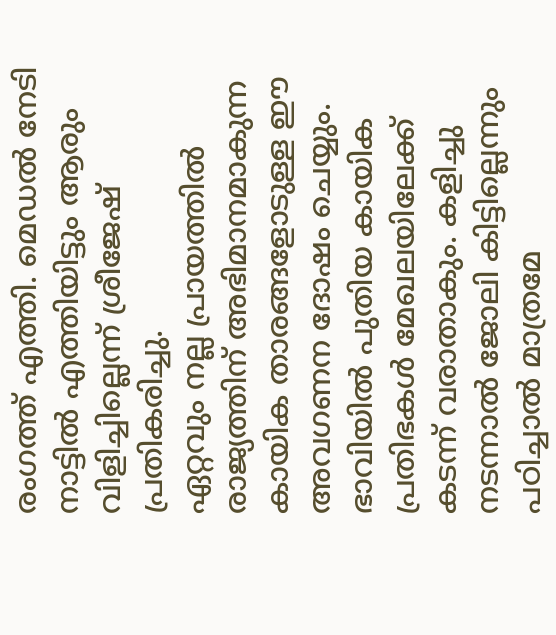രംഗത്ത് എത്തി. മെഡൽ നേടി നാട്ടിൽ എത്തിയിട്ടും ആരും വിളിച്ചില്ലെന്ന് ശ്രീജേഷ് പ്രതികരിച്ചു.
ഏറ്റവും നല്ല പ്രായത്തിൽ രാജ്യത്തിന് അഭിമാനമാകുന്ന കായിക താരങ്ങളോടുള്ള ഈ അവഗണന ദോഷം ചെയ്യും. ഭാവിയിൽ പുതിയ കായിക പ്രതിഭകൾ മേഖലയിലേക്ക് കടന്ന് വരാതാകും. കളിച്ചു നടന്നാൽ ജോലി കിട്ടില്ലെന്നും പഠിച്ചാൽ മാത്രമേ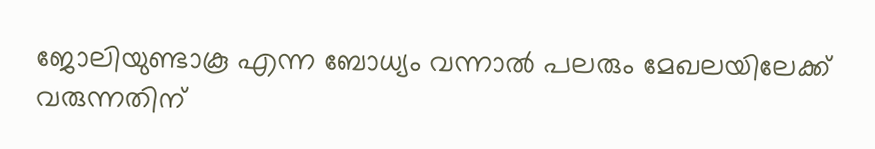ജോലിയുണ്ടാകൂ എന്ന ബോധ്യം വന്നാൽ പലരും മേഖലയിലേക്ക് വരുന്നതിന്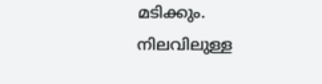മടിക്കും. നിലവിലുള്ള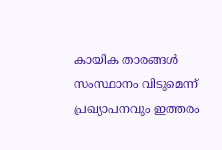കായിക താരങ്ങൾ സംസ്ഥാനം വിടുമെന്ന് പ്രഖ്യാപനവും ഇത്തരം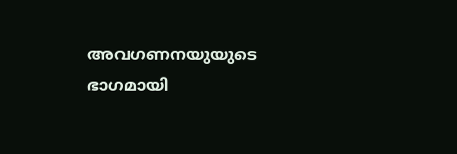അവഗണനയുയുടെ ഭാഗമായി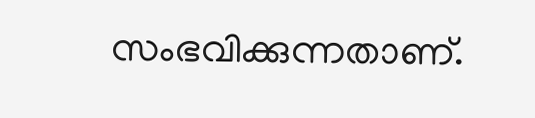സംഭവിക്കുന്നതാണ്.